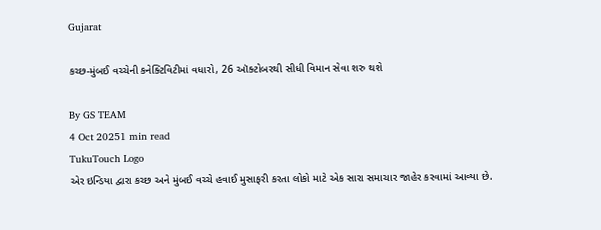Gujarat

કચ્છ-મુંબઈ વચ્ચેની કનેક્ટિવિટીમાં વધારો, 26 ઑક્ટોબરથી સીધી વિમાન સેવા શરુ થશે

By GS TEAM
4 Oct 20251 min read
TukuTouch Logo
એર ઇન્ડિયા દ્વારા કચ્છ અને મુંબઈ વચ્ચે હવાઈ મુસાફરી કરતા લોકો માટે એક સારા સમાચાર જાહેર કરવામાં આવ્યા છે.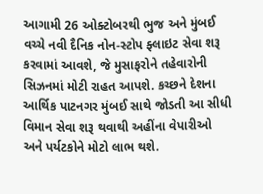આગામી 26 ઓક્ટોબરથી ભુજ અને મુંબઈ વચ્ચે નવી દૈનિક નોન-સ્ટોપ ફ્લાઇટ સેવા શરૂ કરવામાં આવશે, જે મુસાફરોને તહેવારોની સિઝનમાં મોટી રાહત આપશે. કચ્છને દેશના આર્થિક પાટનગર મુંબઈ સાથે જોડતી આ સીધી વિમાન સેવા શરૂ થવાથી અહીંના વેપારીઓ અને પર્યટકોને મોટો લાભ થશે.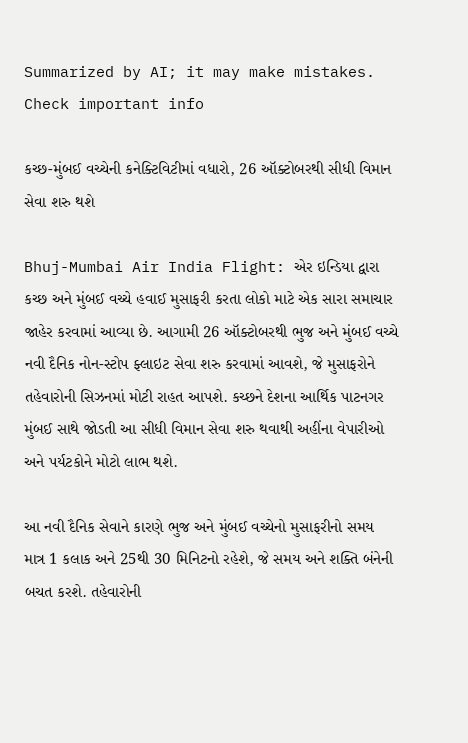Summarized by AI; it may make mistakes. Check important info

કચ્છ-મુંબઈ વચ્ચેની કનેક્ટિવિટીમાં વધારો, 26 ઑક્ટોબરથી સીધી વિમાન સેવા શરુ થશે

Bhuj-Mumbai Air India Flight: એર ઇન્ડિયા દ્વારા કચ્છ અને મુંબઈ વચ્ચે હવાઈ મુસાફરી કરતા લોકો માટે એક સારા સમાચાર જાહેર કરવામાં આવ્યા છે. આગામી 26 ઑક્ટોબરથી ભુજ અને મુંબઈ વચ્ચે નવી દૈનિક નોન-સ્ટોપ ફ્લાઇટ સેવા શરુ કરવામાં આવશે, જે મુસાફરોને તહેવારોની સિઝનમાં મોટી રાહત આપશે. કચ્છને દેશના આર્થિક પાટનગર મુંબઈ સાથે જોડતી આ સીધી વિમાન સેવા શરુ થવાથી અહીંના વેપારીઓ અને પર્યટકોને મોટો લાભ થશે.

આ નવી દૈનિક સેવાને કારણે ભુજ અને મુંબઈ વચ્ચેનો મુસાફરીનો સમય માત્ર 1 કલાક અને 25થી 30 મિનિટનો રહેશે, જે સમય અને શક્તિ બંનેની બચત કરશે. તહેવારોની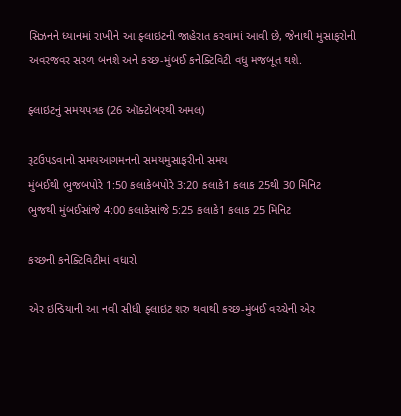સિઝનને ધ્યાનમાં રાખીને આ ફ્લાઇટની જાહેરાત કરવામાં આવી છે, જેનાથી મુસાફરોની અવરજવર સરળ બનશે અને કચ્છ-મુંબઈ કનેક્ટિવિટી વધુ મજબૂત થશે.

ફ્લાઇટનું સમયપત્રક (26 ઑક્ટોબરથી અમલ)

રૂટઉપડવાનો સમયઆગમનનો સમયમુસાફરીનો સમય
મુંબઈથી ભુજબપોરે 1:50 કલાકેબપોરે 3:20 કલાકે1 કલાક 25થી 30 મિનિટ
ભુજથી મુંબઈસાંજે 4:00 કલાકેસાંજે 5:25 કલાકે1 કલાક 25 મિનિટ

કચ્છની કનેક્ટિવિટીમાં વધારો

એર ઇન્ડિયાની આ નવી સીધી ફ્લાઇટ શરુ થવાથી કચ્છ-મુંબઈ વચ્ચેની એર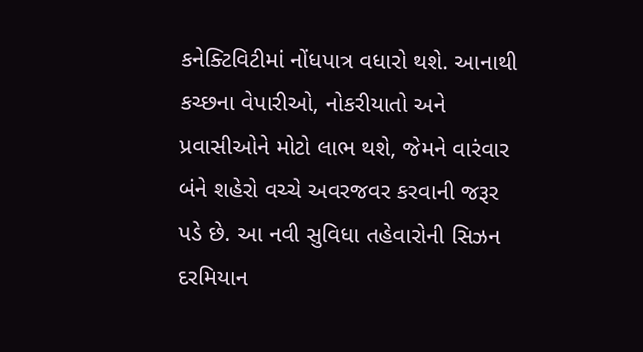કનેક્ટિવિટીમાં નોંધપાત્ર વધારો થશે. આનાથી કચ્છના વેપારીઓ, નોકરીયાતો અને પ્રવાસીઓને મોટો લાભ થશે, જેમને વારંવાર બંને શહેરો વચ્ચે અવરજવર કરવાની જરૂર પડે છે. આ નવી સુવિધા તહેવારોની સિઝન દરમિયાન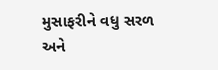મુસાફરીને વધુ સરળ અને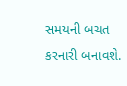સમયની બચત કરનારી બનાવશે.